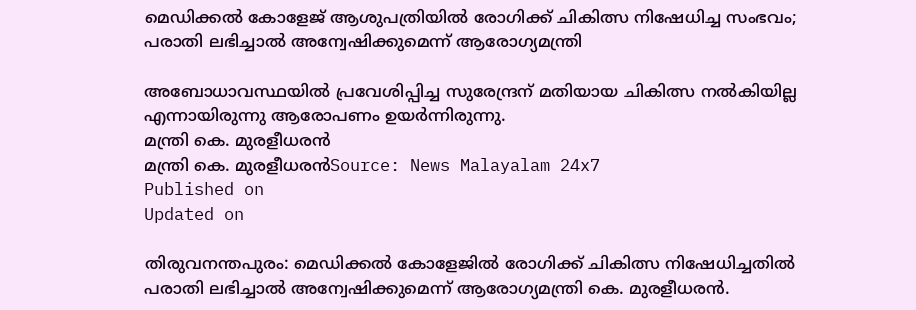മെഡിക്കൽ കോളേജ് ആശുപത്രിയിൽ രോഗിക്ക് ചികിത്സ നിഷേധിച്ച സംഭവം; പരാതി ലഭിച്ചാൽ അന്വേഷിക്കുമെന്ന് ആരോഗ്യമന്ത്രി

അബോധാവസ്ഥയിൽ പ്രവേശിപ്പിച്ച സുരേന്ദ്രന് മതിയായ ചികിത്സ നൽകിയില്ല എന്നായിരുന്നു ആരോപണം ഉയർന്നിരുന്നു.
മന്ത്രി കെ. മുരളീധരൻ
മന്ത്രി കെ. മുരളീധരൻSource: News Malayalam 24x7
Published on
Updated on

തിരുവനന്തപുരം: മെഡിക്കൽ കോളേജിൽ രോഗിക്ക് ചികിത്സ നിഷേധിച്ചതിൽ പരാതി ലഭിച്ചാൽ അന്വേഷിക്കുമെന്ന് ആരോഗ്യമന്ത്രി കെ. മുരളീധരൻ.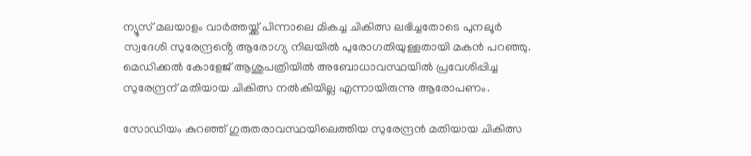ന്യൂസ് മലയാളം വാർത്തയ്ക്ക് പിന്നാലെ മികച്ച ചികിത്സ ലഭിച്ചതോടെ പുനലൂർ സ്വദേശി സുരേന്ദ്രൻ്റെ ആരോഗ്യ നിലയിൽ പുരോഗതിയുള്ളതായി മകൻ പറഞ്ഞു. മെഡിക്കൽ കോളേജ് ആശുപത്രിയിൽ അബോധാവസ്ഥയിൽ പ്രവേശിപ്പിച്ച സുരേന്ദ്രന് മതിയായ ചികിത്സ നൽകിയില്ല എന്നായിരുന്നു ആരോപണം.

സോഡിയം കുറഞ്ഞ് ഗുരുതരാവസ്ഥയിലെത്തിയ സുരേന്ദ്രൻ മതിയായ ചികിത്സ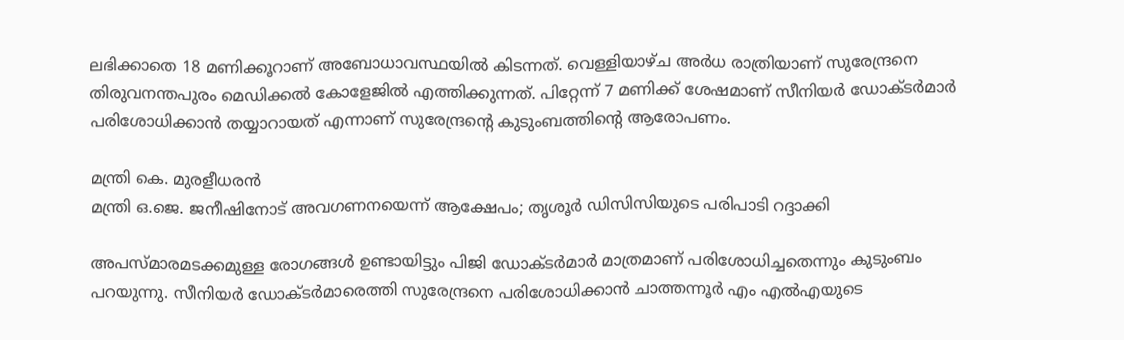ലഭിക്കാതെ 18 മണിക്കൂറാണ് അബോധാവസ്ഥയിൽ കിടന്നത്. വെള്ളിയാഴ്ച അർധ രാത്രിയാണ് സുരേന്ദ്രനെ തിരുവനന്തപുരം മെഡിക്കൽ കോളേജിൽ എത്തിക്കുന്നത്. പിറ്റേന്ന് 7 മണിക്ക് ശേഷമാണ് സീനിയർ ഡോക്ടർമാർ പരിശോധിക്കാൻ തയ്യാറായത് എന്നാണ് സുരേന്ദ്രൻ്റെ കുടുംബത്തിൻ്റെ ആരോപണം.

മന്ത്രി കെ. മുരളീധരൻ
മന്ത്രി ഒ.ജെ. ജനീഷിനോട് അവഗണനയെന്ന് ആക്ഷേപം; തൃശൂര്‍ ഡിസിസിയുടെ പരിപാടി റദ്ദാക്കി

അപസ്മാരമടക്കമുള്ള രോഗങ്ങൾ ഉണ്ടായിട്ടും പിജി ഡോക്ടർമാർ മാത്രമാണ് പരിശോധിച്ചതെന്നും കുടുംബം പറയുന്നു. സീനിയർ ഡോക്ടർമാരെത്തി സുരേന്ദ്രനെ പരിശോധിക്കാൻ ചാത്തന്നൂർ എം എൽഎയുടെ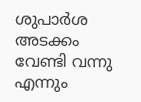ശുപാർശ അടക്കം വേണ്ടി വന്നു എന്നും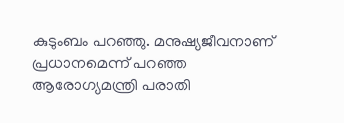കുടുംബം പറഞ്ഞു. മനുഷ്യജീവനാണ് പ്രധാനമെന്ന് പറഞ്ഞ ആരോഗ്യമന്ത്രി പരാതി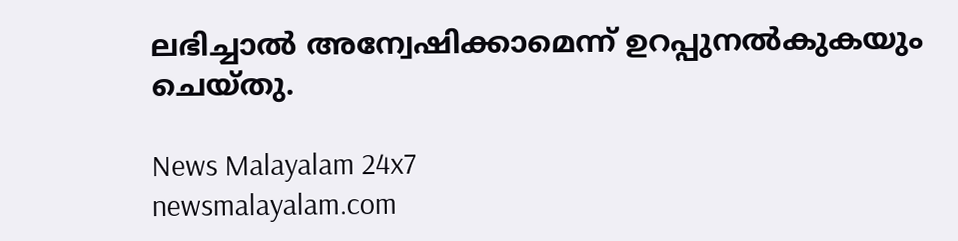ലഭിച്ചാൽ അന്വേഷിക്കാമെന്ന് ഉറപ്പുനൽകുകയും ചെയ്തു.

News Malayalam 24x7
newsmalayalam.com